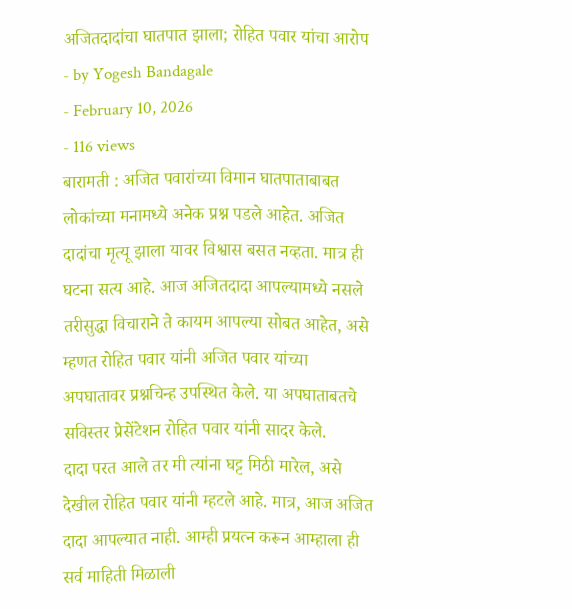अजितदादांचा घातपात झाला; रोहित पवार यांचा आरोप
- by Yogesh Bandagale
- February 10, 2026
- 116 views
बारामती : अजित पवारांच्या विमान घातपाताबाबत लोकांच्या मनामध्ये अनेक प्रश्न पडले आहेत. अजित दादांचा मृत्यू झाला यावर विश्वास बसत नव्हता. मात्र ही घटना सत्य आहे. आज अजितदादा आपल्यामध्ये नसले तरीसुद्धा विचाराने ते कायम आपल्या सोबत आहेत, असे म्हणत रोहित पवार यांनी अजित पवार यांच्या अपघातावर प्रश्नचिन्ह उपस्थित केले. या अपघाताबतचे सविस्तर प्रेसेंटेशन रोहित पवार यांनी सादर केले.
दादा परत आले तर मी त्यांना घट्ट मिठी मारेल, असे देखील रोहित पवार यांनी म्हटले आहे. मात्र, आज अजित दादा आपल्यात नाही. आम्ही प्रयत्न करून आम्हाला ही सर्व माहिती मिळाली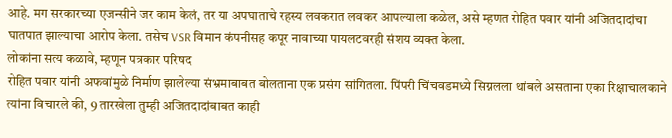आहे. मग सरकारच्या एजन्सीने जर काम केलं, तर या अपघाताचे रहस्य लवकरात लवकर आपल्याला कळेल, असे म्हणत रोहित पवार यांनी अजितदादांचा घातपात झाल्याचा आरोप केला. तसेच VSR विमान कंपनीसह कपूर नावाच्या पायलटवरही संशय व्यक्त केला.
लोकांना सत्य कळावे, म्हणून पत्रकार परिषद
रोहित पवार यांनी अफवांमुळे निर्माण झालेल्या संभ्रमाबाबत बोलताना एक प्रसंग सांगितला. पिंपरी चिंचवडमध्ये सिग्नलला थांबले असताना एका रिक्षाचालकाने त्यांना विचारले की, 9 तारखेला तुम्ही अजितदादांबाबत काही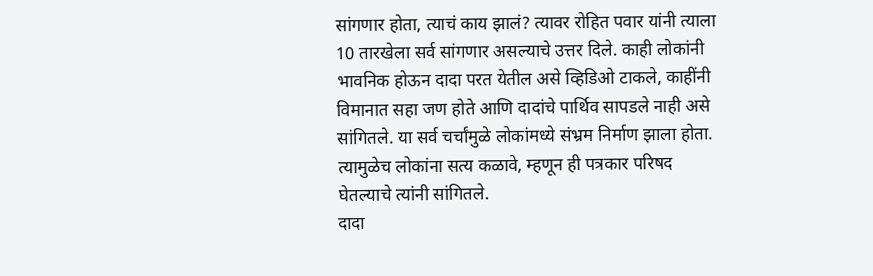सांगणार होता, त्याचं काय झालं? त्यावर रोहित पवार यांनी त्याला 10 तारखेला सर्व सांगणार असल्याचे उत्तर दिले. काही लोकांनी भावनिक होऊन दादा परत येतील असे व्हिडिओ टाकले, काहींनी विमानात सहा जण होते आणि दादांचे पार्थिव सापडले नाही असे सांगितले. या सर्व चर्चांमुळे लोकांमध्ये संभ्रम निर्माण झाला होता. त्यामुळेच लोकांना सत्य कळावे, म्हणून ही पत्रकार परिषद घेतल्याचे त्यांनी सांगितले.
दादा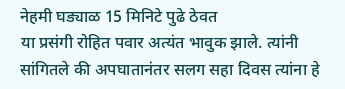नेहमी घड्याळ 15 मिनिटे पुढे ठेवत
या प्रसंगी रोहित पवार अत्यंत भावुक झाले. त्यांनी सांगितले की अपघातानंतर सलग सहा दिवस त्यांना हे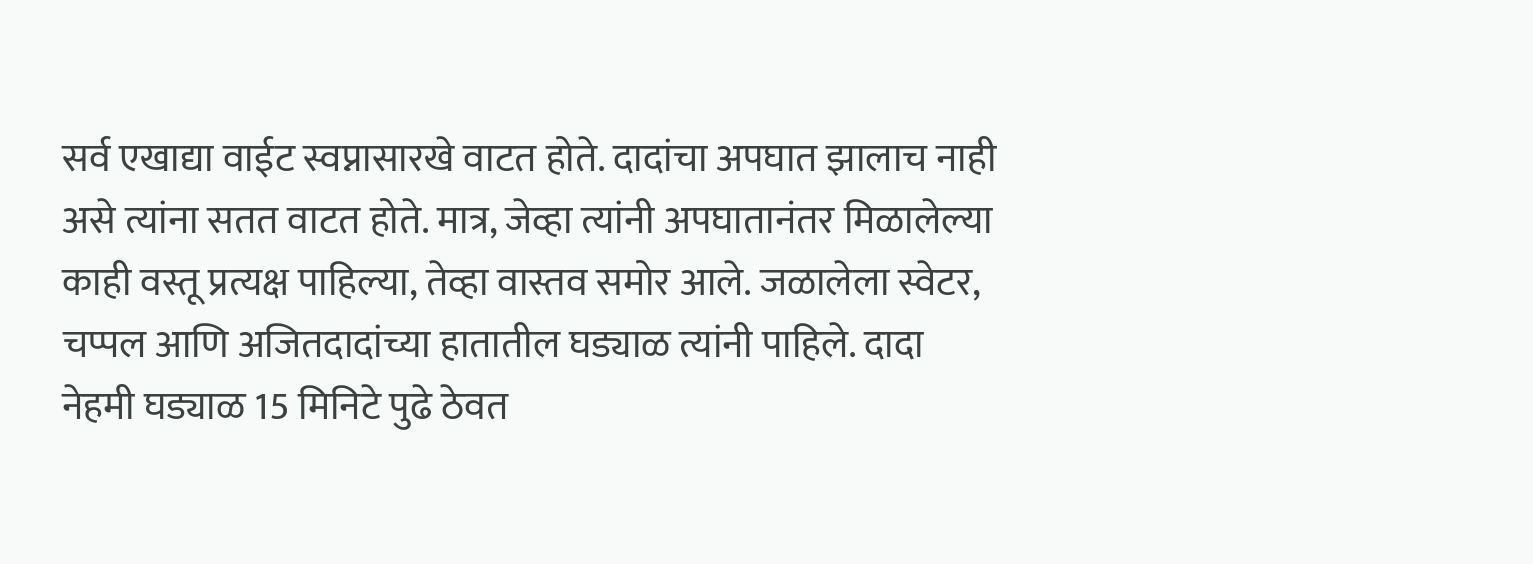सर्व एखाद्या वाईट स्वप्नासारखे वाटत होते. दादांचा अपघात झालाच नाही असे त्यांना सतत वाटत होते. मात्र, जेव्हा त्यांनी अपघातानंतर मिळालेल्या काही वस्तू प्रत्यक्ष पाहिल्या, तेव्हा वास्तव समोर आले. जळालेला स्वेटर, चप्पल आणि अजितदादांच्या हातातील घड्याळ त्यांनी पाहिले. दादा नेहमी घड्याळ 15 मिनिटे पुढे ठेवत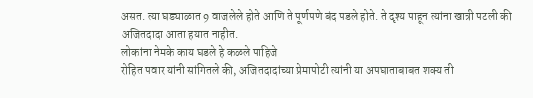असत. त्या घड्याळात 9 वाजलेले होते आणि ते पूर्णपणे बंद पडले होते. ते दृश्य पाहून त्यांना खात्री पटली की अजितदादा आता हयात नाहीत.
लोकांना नेमके काय घडले हे कळले पाहिजे
रोहित पवार यांनी सांगितले की, अजितदादांच्या प्रेमापोटी त्यांनी या अपघाताबाबत शक्य ती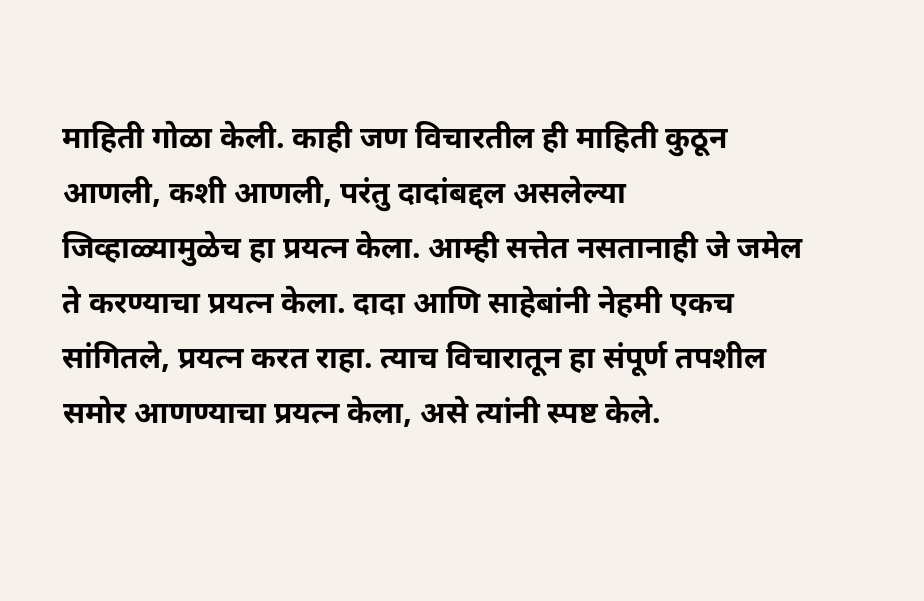माहिती गोळा केली. काही जण विचारतील ही माहिती कुठून आणली, कशी आणली, परंतु दादांबद्दल असलेल्या जिव्हाळ्यामुळेच हा प्रयत्न केला. आम्ही सत्तेत नसतानाही जे जमेल ते करण्याचा प्रयत्न केला. दादा आणि साहेबांनी नेहमी एकच सांगितले, प्रयत्न करत राहा. त्याच विचारातून हा संपूर्ण तपशील समोर आणण्याचा प्रयत्न केला, असे त्यांनी स्पष्ट केले.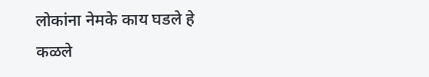लोकांना नेमके काय घडले हे कळले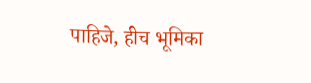पाहिजे, हीच भूमिका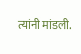त्यांनी मांडली.